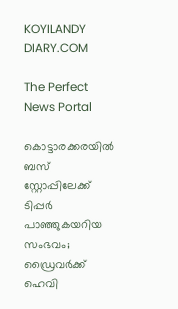KOYILANDY DIARY.COM

The Perfect News Portal

കൊട്ടാരക്കരയിൽ ബസ് സ്റ്റോപ്പിലേക്ക് ടിപ്പർ പാഞ്ഞുകയറിയ സംഭവം; ഡ്രൈവർക്ക് ഹെവി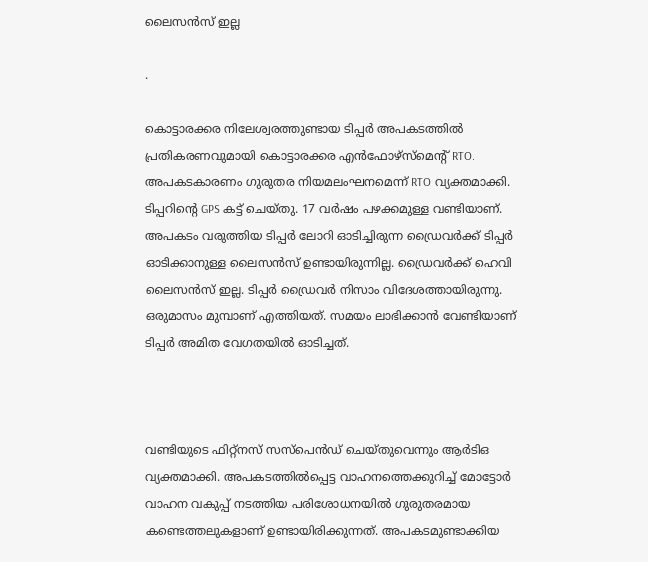ലൈസൻസ് ഇല്ല

.

കൊട്ടാരക്കര നിലേശ്വരത്തുണ്ടായ ടിപ്പര്‍ അപകടത്തില്‍ പ്രതികരണവുമായി കൊട്ടാരക്കര എൻഫോഴ്സ്മെന്റ് RTO. അപകടകാരണം ഗുരുതര നിയമലംഘനമെന്ന് RTO വ്യക്തമാക്കി. ടിപ്പറിന്റെ GPS കട്ട് ചെയ്തു. 17 വർഷം പഴക്കമുള്ള വണ്ടിയാണ്. അപകടം വരുത്തിയ ടിപ്പർ ലോറി ഓടിച്ചിരുന്ന ഡ്രൈവർക്ക് ടിപ്പർ ഓടിക്കാനുള്ള ലൈസൻസ് ഉണ്ടായിരുന്നില്ല. ഡ്രൈവർക്ക് ഹെവി ലൈസൻസ് ഇല്ല. ടിപ്പർ ഡ്രൈവർ നിസാം വിദേശത്തായിരുന്നു. ഒരുമാസം മുമ്പാണ് എത്തിയത്. സമയം ലാഭിക്കാൻ വേണ്ടിയാണ് ടിപ്പർ അമിത വേഗതയിൽ ഓടിച്ചത്.



വണ്ടിയുടെ ഫിറ്റ്നസ് സസ്പെൻഡ് ചെയ്തുവെന്നും ആർടിഒ വ്യക്തമാക്കി. അപകടത്തിൽപ്പെട്ട വാഹനത്തെക്കുറിച്ച് മോട്ടോർ വാഹന വകുപ്പ് നടത്തിയ പരിശോധനയിൽ ഗുരുതരമായ കണ്ടെത്തലുകളാണ് ഉണ്ടായിരിക്കുന്നത്. അപകടമുണ്ടാക്കിയ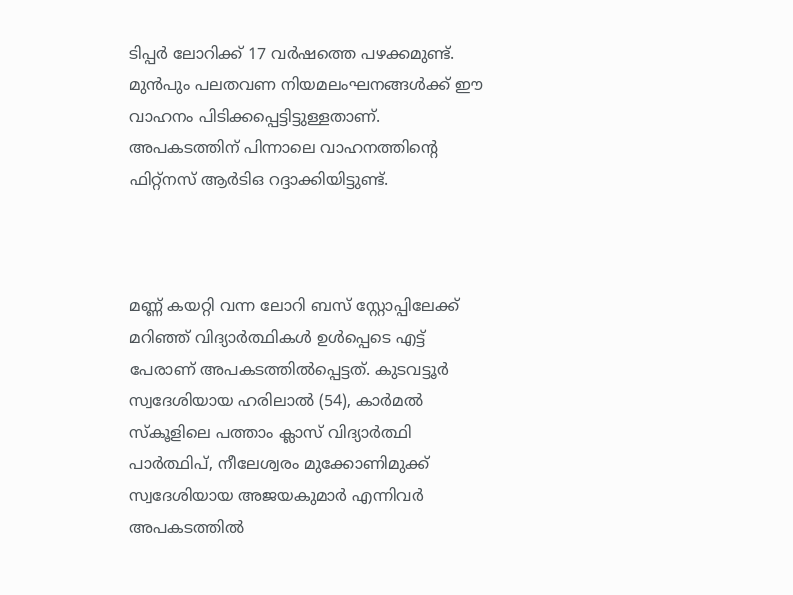ടിപ്പർ ലോറിക്ക് 17 വർഷത്തെ പഴക്കമുണ്ട്. മുൻപും പലതവണ നിയമലംഘനങ്ങൾക്ക് ഈ വാഹനം പിടിക്കപ്പെട്ടിട്ടുള്ളതാണ്. അപകടത്തിന് പിന്നാലെ വാഹനത്തിന്റെ ഫിറ്റ്നസ് ആർടിഒ റദ്ദാക്കിയിട്ടുണ്ട്.



മണ്ണ് കയറ്റി വന്ന ലോറി ബസ് സ്റ്റോപ്പിലേക്ക് മറിഞ്ഞ് വിദ്യാർത്ഥികൾ ഉൾപ്പെടെ എട്ട് പേരാണ് അപകടത്തിൽപ്പെട്ടത്. കുടവട്ടൂർ സ്വദേശിയായ ഹരിലാൽ (54), കാർമൽ സ്കൂളിലെ പത്താം ക്ലാസ് വിദ്യാർത്ഥി പാർത്ഥിപ്, നീലേശ്വരം മുക്കോണിമുക്ക് സ്വദേശിയായ അജയകുമാർ എന്നിവർ അപകടത്തിൽ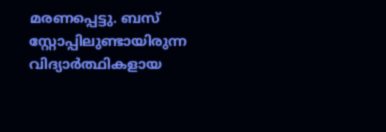മരണപ്പെട്ടു. ബസ് സ്റ്റോപ്പിലുണ്ടായിരുന്ന വിദ്യാർത്ഥികളായ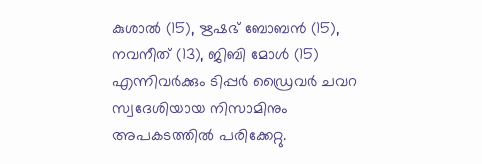കുശാൽ (15), ഋഷഭ് ബോബൻ (15), നവനീത് (13), ജിബി മോൾ (15) എന്നിവർക്കും ടിപ്പർ ഡ്രൈവർ ചവറ സ്വദേശിയായ നിസാമിനും അപകടത്തിൽ പരിക്കേറ്റു.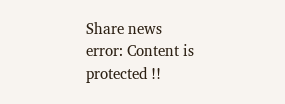Share news
error: Content is protected !!